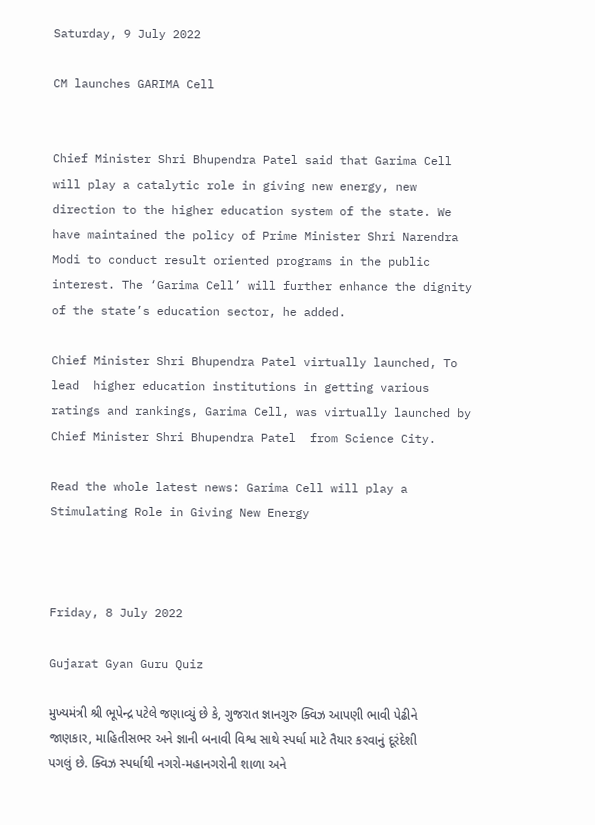Saturday, 9 July 2022

CM launches GARIMA Cell


Chief Minister Shri Bhupendra Patel said that Garima Cell will play a catalytic role in giving new energy, new direction to the higher education system of the state. We have maintained the policy of Prime Minister Shri Narendra Modi to conduct result oriented programs in the public interest. The ‘Garima Cell’ will further enhance the dignity of the state’s education sector, he added.

Chief Minister Shri Bhupendra Patel virtually launched, To lead  higher education institutions in getting various ratings and rankings, Garima Cell, was virtually launched by Chief Minister Shri Bhupendra Patel  from Science City.

Read the whole latest news: Garima Cell will play a Stimulating Role in Giving New Energy



Friday, 8 July 2022

Gujarat Gyan Guru Quiz

મુખ્યમંત્રી શ્રી ભૂપેન્દ્ર પટેલે જણાવ્યું છે કે, ગુજરાત જ્ઞાનગુરુ ક્વિઝ આપણી ભાવી પેઢીને જાણકાર, માહિતીસભર અને જ્ઞાની બનાવી વિશ્વ સાથે સ્પર્ધા માટે તૈયાર કરવાનું દૂરંદેશી પગલું છે. ક્વિઝ સ્પર્ધાથી નગરો-મહાનગરોની શાળા અને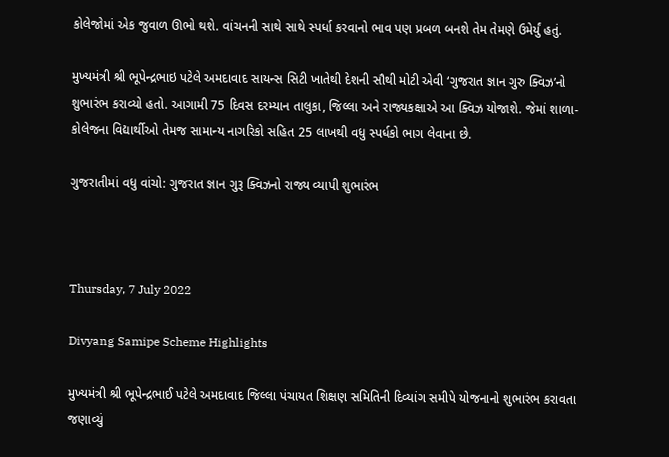કોલેજોમાં એક જુવાળ ઊભો થશે. વાંચનની સાથે સાથે સ્પર્ધા કરવાનો ભાવ પણ પ્રબળ બનશે તેમ તેમણે ઉમેર્યું હતું.

મુખ્યમંત્રી શ્રી ભૂપેન્દ્રભાઇ પટેલે અમદાવાદ સાયન્સ સિટી ખાતેથી દેશની સૌથી મોટી એવી ‘ગુજરાત જ્ઞાન ગુરુ ક્વિઝ’નો શુભારંભ કરાવ્યો હતો. આગામી 75 દિવસ દરમ્યાન તાલુકા, જિલ્લા અને રાજ્યકક્ષાએ આ ક્વિઝ યોજાશે. જેમાં શાળા-કોલેજના વિદ્યાર્થીઓ તેમજ સામાન્ય નાગરિકો સહિત 25 લાખથી વધુ સ્પર્ધકો ભાગ લેવાના છે.

ગુજરાતીમાં વધુ વાંચો: ગુજરાત જ્ઞાન ગુરૂ ક્વિઝનો રાજ્ય વ્યાપી શુભારંભ



Thursday, 7 July 2022

Divyang Samipe Scheme Highlights

મુખ્યમંત્રી શ્રી ભૂપેન્દ્રભાઈ પટેલે અમદાવાદ જિલ્લા પંચાયત શિક્ષણ સમિતિની દિવ્યાંગ સમીપે યોજનાનો શુભારંભ કરાવતા જણાવ્યું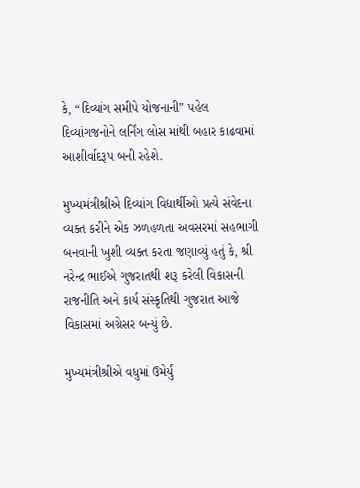કે, “દિવ્યાંગ સમીપે યોજનાની” પહેલ દિવ્યાંગજનોને લર્નિંગ લોસ માંથી બહાર કાઢવામાં આશીર્વાદરૂપ બની રહેશે.

મુખ્યમંત્રીશ્રીએ દિવ્યાંગ વિદ્યાર્થીઓ પ્રત્યે સંવેદના વ્યક્ત કરીને એક ઝળહળતા અવસરમાં સહભાગી બનવાની ખુશી વ્યક્ત કરતા જણાવ્યું હતું કે, શ્રી નરેન્દ્ર ભાઈએ ગુજરાતથી શરૂ કરેલી વિકાસની રાજનીતિ અને કાર્ય સંસ્કૃતિથી ગુજરાત આજે  વિકાસમાં અગ્રેસર બન્યું છે.

મુખ્યમંત્રીશ્રીએ વધુમાં ઉમેર્યું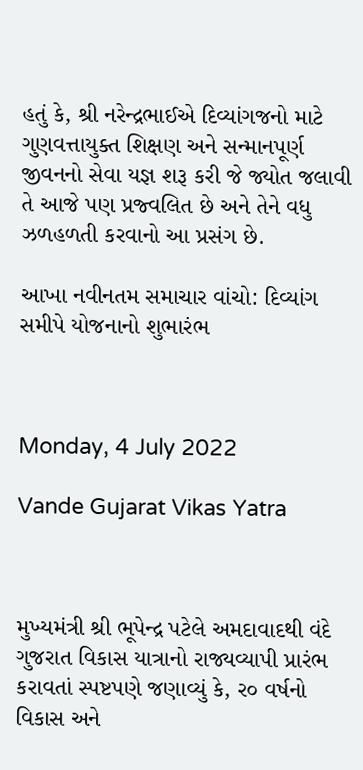હતું કે, શ્રી નરેન્દ્રભાઈએ દિવ્યાંગજનો માટે ગુણવત્તાયુક્ત શિક્ષણ અને સન્માનપૂર્ણ જીવનનો સેવા યજ્ઞ શરૂ કરી જે જ્યોત જલાવી તે આજે પણ પ્રજ્વલિત છે અને તેને વધુ ઝળહળતી કરવાનો આ પ્રસંગ છે.

આખા નવીનતમ સમાચાર વાંચો: દિવ્યાંગ સમીપે યોજનાનો શુભારંભ



Monday, 4 July 2022

Vande Gujarat Vikas Yatra



મુખ્યમંત્રી શ્રી ભૂપેન્દ્ર પટેલે અમદાવાદથી વંદે ગુજરાત વિકાસ યાત્રાનો રાજ્યવ્યાપી પ્રારંભ કરાવતાં સ્પષ્ટપણે જણાવ્યું કે, ર૦ વર્ષનો વિકાસ અને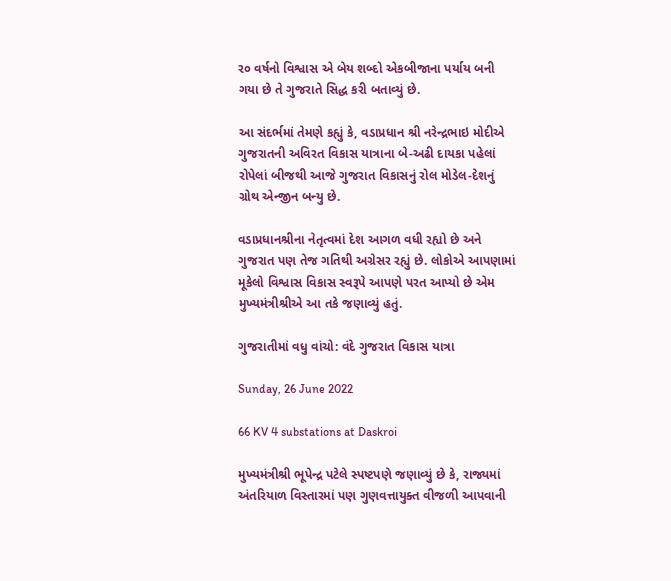ર૦ વર્ષનો વિશ્વાસ એ બેય શબ્દો એકબીજાના પર્યાય બની ગયા છે તે ગુજરાતે સિદ્ધ કરી બતાવ્યું છે.

આ સંદર્ભમાં તેમણે કહ્યું કે, વડાપ્રધાન શ્રી નરેન્દ્રભાઇ મોદીએ ગુજરાતની અવિરત વિકાસ યાત્રાના બે-અઢી દાયકા પહેલાં રોપેલાં બીજથી આજે ગુજરાત વિકાસનું રોલ મોડેલ-દેશનું ગ્રોથ એન્જીન બન્યુ છે.

વડાપ્રધાનશ્રીના નેતૃત્વમાં દેશ આગળ વધી રહ્યો છે અને ગુજરાત પણ તેજ ગતિથી અગ્રેસર રહ્યું છે. લોકોએ આપણામાં મૂકેલો વિશ્વાસ વિકાસ સ્વરૂપે આપણે પરત આપ્યો છે એમ મુખ્યમંત્રીશ્રીએ આ તકે જણાવ્યું હતું.

ગુજરાતીમાં વધુ વાંચો: વંદે ગુજરાત વિકાસ યાત્રા

Sunday, 26 June 2022

66 KV 4 substations at Daskroi

મુખ્યમંત્રીશ્રી ભૂપેન્દ્ર પટેલે સ્પષ્ટપણે જણાવ્યું છે કે, રાજ્યમાં અંતરિયાળ વિસ્તારમાં પણ ગુણવત્તાયુક્ત વીજળી આપવાની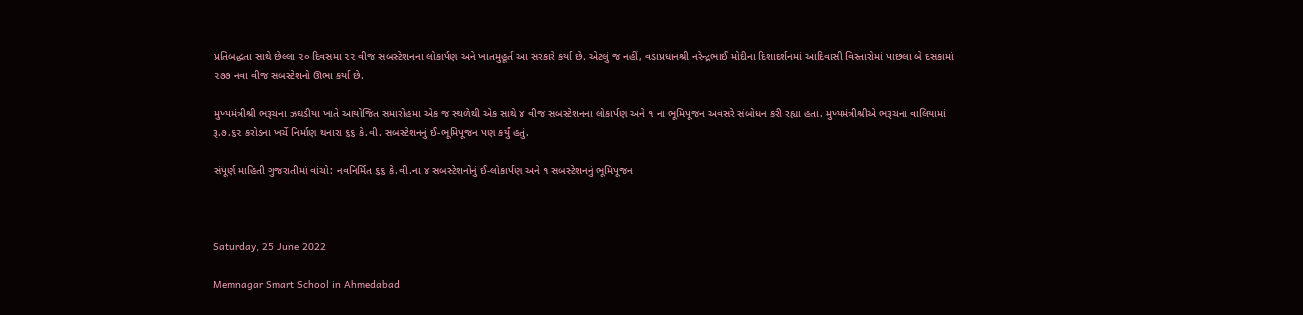પ્રતિબદ્ધતા સાથે છેલ્લા ૨૦ દિવસમા ૨૨ વીજ સબસ્ટેશનના લોકાર્પણ અને ખાતમુહૂર્ત આ સરકારે કર્યા છે. એટલું જ નહીં, વડાપ્રધાનશ્રી નરેન્દ્રભાઈ મોદીના દિશાદર્શનમાં આદિવાસી વિસ્તારોમાં પાછલા બે દસકામાં ૨૭૭ નવા વીજ સબસ્ટેશનો ઊભા કર્યા છે.

મુખ્યમંત્રીશ્રી ભરૂચના ઝઘડીયા ખાતે આયોજિત સમારોહમા એક જ સ્થળેથી એક સાથે ૪ વીજ સબસ્ટેશનના લોકાર્પણ અને ૧ ના ભૂમિપૂજન અવસરે સંબોધન કરી રહ્યા હતા. મુખ્યમંત્રીશ્રીએ ભરૂચના વાલિયામાં રૂ.૭.૬૨ કરોડના ખર્ચે નિર્માણ થનારા ૬૬ કે.વી. સબસ્ટેશનનું ઈ-ભૂમિપૂજન પણ કર્યું હતું.

સંપૂર્ણ માહિતી ગુજરાતીમાં વાંચો: નવનિર્મિત ૬૬ કે.વી.ના ૪ સબસ્ટેશનોનું ઈ-લોકાર્પણ અને ૧ સબસ્ટેશનનું ભૂમિપૂજન



Saturday, 25 June 2022

Memnagar Smart School in Ahmedabad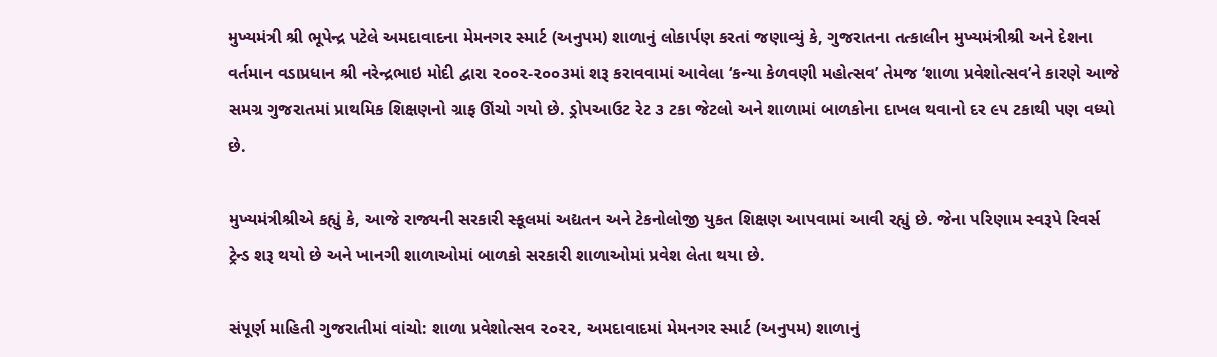મુખ્યમંત્રી શ્રી ભૂપેન્દ્ર પટેલે અમદાવાદના મેમનગર સ્માર્ટ (અનુપમ) શાળાનું લોકાર્પણ કરતાં જણાવ્યું કે, ગુજરાતના તત્કાલીન મુખ્યમંત્રીશ્રી અને દેશના વર્તમાન વડાપ્રધાન શ્રી નરેન્દ્રભાઇ મોદી દ્વારા ૨૦૦૨-૨૦૦૩માં શરૂ કરાવવામાં આવેલા ‘કન્યા કેળવણી મહોત્સવ’ તેમજ ‘શાળા પ્રવેશોત્સવ’ને કારણે આજે સમગ્ર ગુજરાતમાં પ્રાથમિક શિક્ષણનો ગ્રાફ ઊંચો ગયો છે. ડ્રોપઆઉટ રેટ ૩ ટકા જેટલો અને શાળામાં બાળકોના દાખલ થવાનો દર ૯૫ ટકાથી પણ વધ્યો છે.

મુખ્યમંત્રીશ્રીએ કહ્યું કે, આજે રાજ્યની સરકારી સ્કૂલમાં અદ્યતન અને ટેકનોલોજી યુકત શિક્ષણ આપવામાં આવી રહ્યું છે. જેના પરિણામ સ્વરૂપે રિવર્સ ટ્રેન્ડ શરૂ થયો છે અને ખાનગી શાળાઓમાં બાળકો સરકારી શાળાઓમાં પ્રવેશ લેતા થયા છે.

સંપૂર્ણ માહિતી ગુજરાતીમાં વાંચો: શાળા પ્રવેશોત્સવ ૨૦૨૨, અમદાવાદમાં મેમનગર સ્માર્ટ (અનુપમ) શાળાનું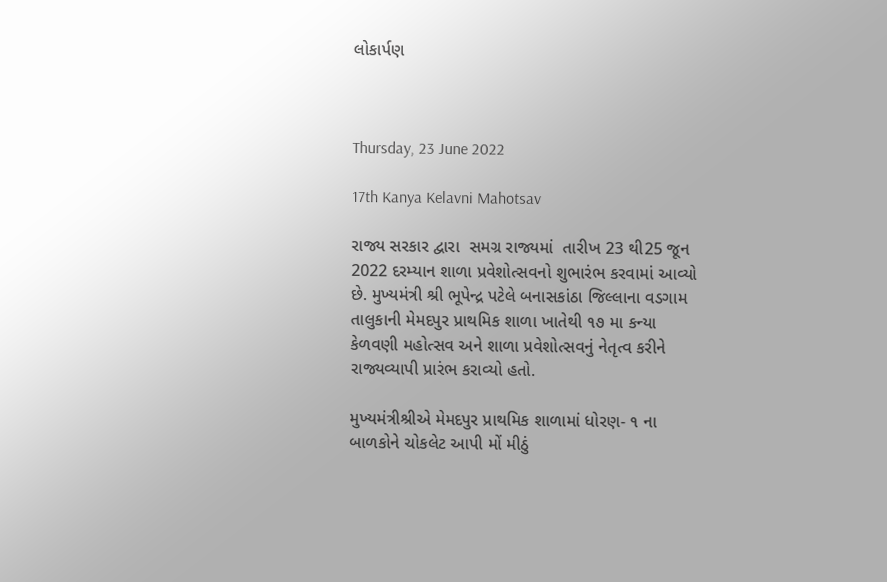લોકાર્પણ



Thursday, 23 June 2022

17th Kanya Kelavni Mahotsav

રાજ્ય સરકાર દ્વારા  સમગ્ર રાજ્યમાં  તારીખ 23 થી25 જૂન 2022 દરમ્યાન શાળા પ્રવેશોત્સવનો શુભારંભ કરવામાં આવ્યો છે. મુખ્યમંત્રી શ્રી ભૂપેન્દ્ર પટેલે બનાસકાંઠા જિલ્લાના વડગામ તાલુકાની મેમદપુર પ્રાથમિક શાળા ખાતેથી ૧૭ મા કન્યા કેળવણી મહોત્સવ અને શાળા પ્રવેશોત્સવનું નેતૃત્વ કરીને રાજ્યવ્યાપી પ્રારંભ કરાવ્યો હતો.

મુખ્યમંત્રીશ્રીએ મેમદપુર પ્રાથમિક શાળામાં ધોરણ- ૧ ના બાળકોને ચોકલેટ આપી મોં મીઠું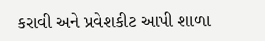કરાવી અને પ્રવેશકીટ આપી શાળા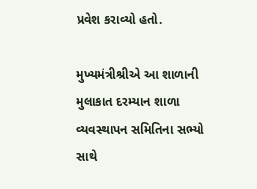પ્રવેશ કરાવ્યો હતો.

મુખ્યમંત્રીશ્રીએ આ શાળાની મુલાકાત દરમ્યાન શાળા વ્યવસ્થાપન સમિતિના સભ્યો સાથે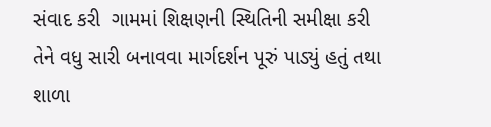સંવાદ કરી  ગામમાં શિક્ષણની સ્થિતિની સમીક્ષા કરી તેને વધુ સારી બનાવવા માર્ગદર્શન પૂરું પાડ્યું હતું તથા શાળા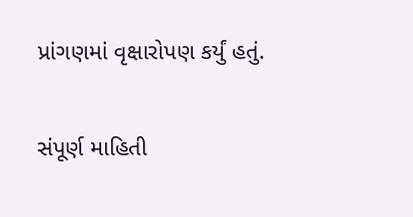પ્રાંગણમાં વૃક્ષારોપણ કર્યું હતું.

સંપૂર્ણ માહિતી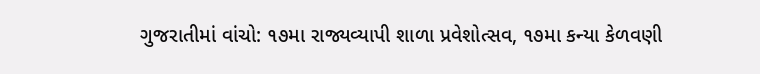ગુજરાતીમાં વાંચો: ૧૭મા રાજ્યવ્યાપી શાળા પ્રવેશોત્સવ, ૧૭મા કન્યા કેળવણી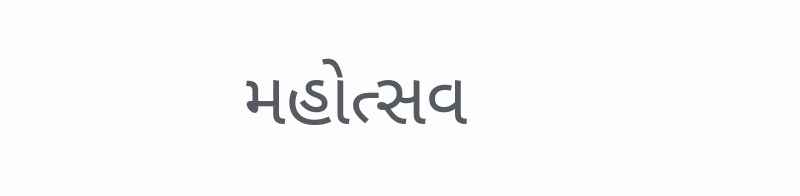મહોત્સવ